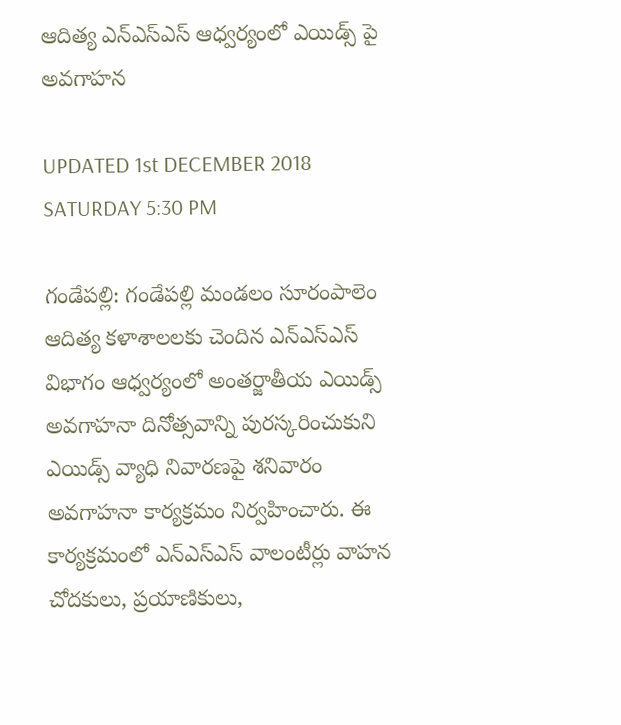ఆదిత్య ఎన్ఎస్ఎస్ ఆధ్వర్యంలో ఎయిడ్స్ పై అవగాహన

UPDATED 1st DECEMBER 2018 SATURDAY 5:30 PM

గండేపల్లి: గండేపల్లి మండలం సూరంపాలెం ఆదిత్య కళాశాలలకు చెందిన ఎన్ఎస్ఎస్ విభాగం ఆధ్వర్యంలో అంతర్జాతీయ ఎయిడ్స్ అవగాహనా దినోత్సవాన్ని పురస్కరించుకుని ఎయిడ్స్ వ్యాధి నివారణపై శనివారం అవగాహనా కార్యక్రమం నిర్వహించారు. ఈ కార్యక్రమంలో ఎన్ఎస్ఎస్ వాలంటీర్లు వాహన చోదకులు, ప్రయాణికులు,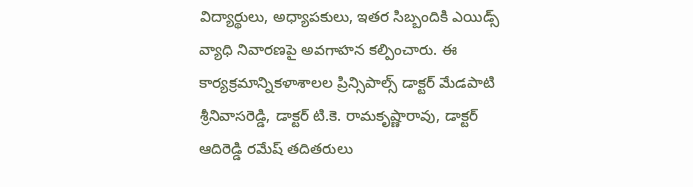విద్యార్థులు, అధ్యాపకులు, ఇతర సిబ్బందికి ఎయిడ్స్ వ్యాధి నివారణపై అవగాహన కల్పించారు. ఈ కార్యక్రమాన్నికళాశాలల ప్రిన్సిపాల్స్ డాక్టర్ మేడపాటి శ్రీనివాసరెడ్డి, డాక్టర్ టి.కె. రామకృష్ణారావు, డాక్టర్ ఆదిరెడ్డి రమేష్ తదితరులు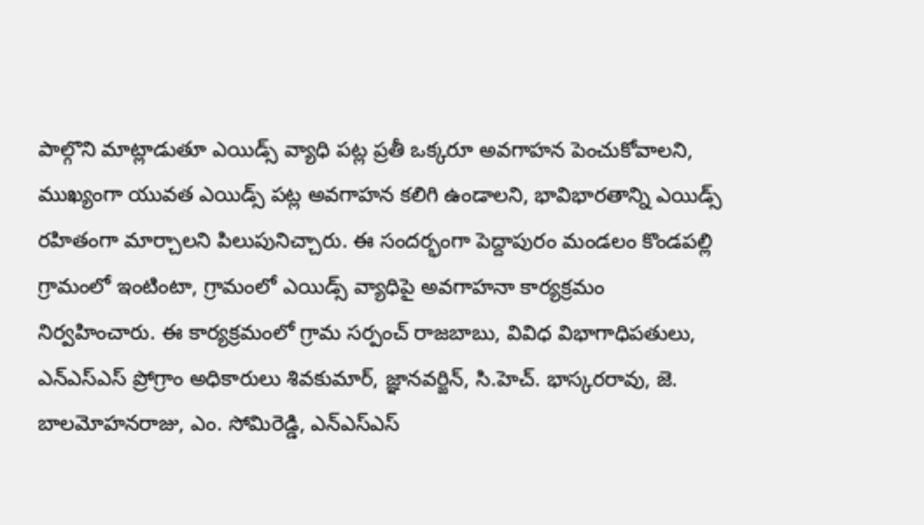పాల్గొని మాట్లాడుతూ ఎయిడ్స్ వ్యాధి పట్ల ప్రతీ ఒక్కరూ అవగాహన పెంచుకోవాలని, ముఖ్యంగా యువత ఎయిడ్స్ పట్ల అవగాహన కలిగి ఉండాలని, భావిభారతాన్ని ఎయిడ్స్ రహితంగా మార్చాలని పిలుపునిచ్చారు. ఈ సందర్భంగా పెద్దాపురం మండలం కొండపల్లి గ్రామంలో ఇంటింటా, గ్రామంలో ఎయిడ్స్ వ్యాధిపై అవగాహనా కార్యక్రమం నిర్వహించారు. ఈ కార్యక్రమంలో గ్రామ సర్పంచ్ రాజబాబు, వివిధ విభాగాధిపతులు, ఎన్ఎస్ఎస్ ప్రోగ్రాం అధికారులు శివకుమార్, జ్ఞానవర్జిన్, సి.హెచ్. భాస్కరరావు, జె. బాలమోహనరాజు, ఎం. సోమిరెడ్డి, ఎన్ఎస్ఎస్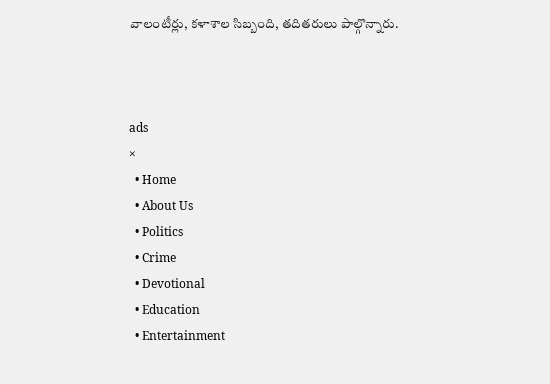వాలంటీర్లు, కళాశాల సిబ్బంది, తదితరులు పాల్గొన్నారు.



ads
×
  • Home
  • About Us
  • Politics
  • Crime
  • Devotional
  • Education
  • Entertainment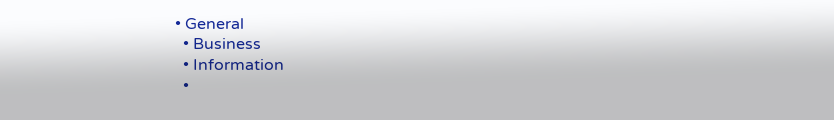• General
  • Business
  • Information
  •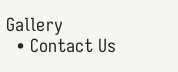Gallery
  • Contact Us